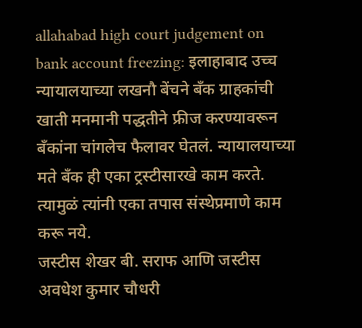allahabad high court judgement on bank account freezing: इलाहाबाद उच्च न्यायालयाच्या लखनौ बेंचने बँक ग्राहकांची खाती मनमानी पद्धतीने फ्रीज करण्यावरून बँकांना चांगलेच फैलावर घेतलं. न्यायालयाच्या मते बँक ही एका ट्रस्टीसारखे काम करते. त्यामुळं त्यांनी एका तपास संस्थेप्रमाणे काम करू नये.
जस्टीस शेखर बी. सराफ आणि जस्टीस अवधेश कुमार चौधरी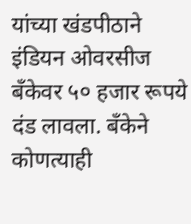यांच्या खंडपीठाने इंडियन ओवरसीज बँकेवर ५० हजार रूपये दंड लावला. बँकेने कोणत्याही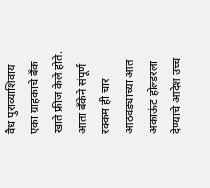वैध पुराव्याशिवाय एका ग्राहकाचे बँक खाते फ्रीज केले होते. आता बँकेने संपूर्ण रक्कम ही चार आठवड्याच्या आत अकाऊंट होल्डरला देण्याचे आदेश उच्च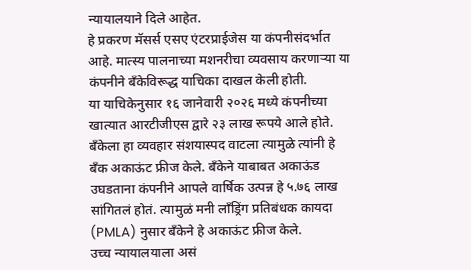न्यायालयाने दिले आहेत.
हे प्रकरण मॅसर्स एसए एंटरप्राईजेस या कंपनीसंदर्भात आहे. मात्स्य पालनाच्या मशनरीचा व्यवसाय करणाऱ्या या कंपनीने बँकेविरूद्ध याचिका दाखल केली होती.
या याचिकेनुसार १६ जानेवारी २०२६ मध्ये कंपनीच्या खात्यात आरटीजीएस द्वारे २३ लाख रूपये आले होते. बँकेला हा व्यवहार संशयास्पद वाटला त्यामुळे त्यांनी हे बँक अकाऊंट फ्रीज केले. बँकेने याबाबत अकाऊंड उघडताना कंपनीने आपले वार्षिक उत्पन्न हे ५.७६ लाख सांगितलं होतं. त्यामुळं मनी लाँड्रिंग प्रतिबंधक कायदा (PMLA) नुसार बँकेने हे अकाऊंट फ्रीज केले.
उच्च न्यायालयाला असं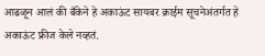आढळून आलं की बँकेने हे अकाऊंट सायबर क्राईम सूचनेअंतर्गत हे अकाऊंट फ्रीज केले नव्हतं.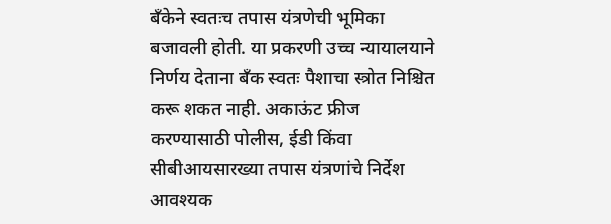बँकेने स्वतःच तपास यंत्रणेची भूमिका बजावली होती. या प्रकरणी उच्च न्यायालयाने निर्णय देताना बँक स्वतः पैशाचा स्त्रोत निश्चित करू शकत नाही. अकाऊंट फ्रीज करण्यासाठी पोलीस, ईडी किंवा सीबीआयसारख्या तपास यंत्रणांचे निर्देश आवश्यक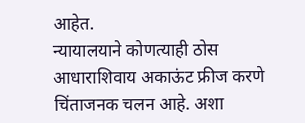आहेत.
न्यायालयाने कोणत्याही ठोस आधाराशिवाय अकाऊंट फ्रीज करणे चिंताजनक चलन आहे. अशा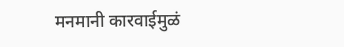मनमानी कारवाईमुळं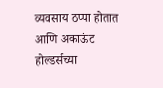व्यवसाय ठप्पा होतात आणि अकाऊंट होल्डर्सच्या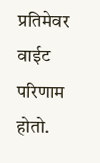प्रतिमेवर वाईट परिणाम होतो.